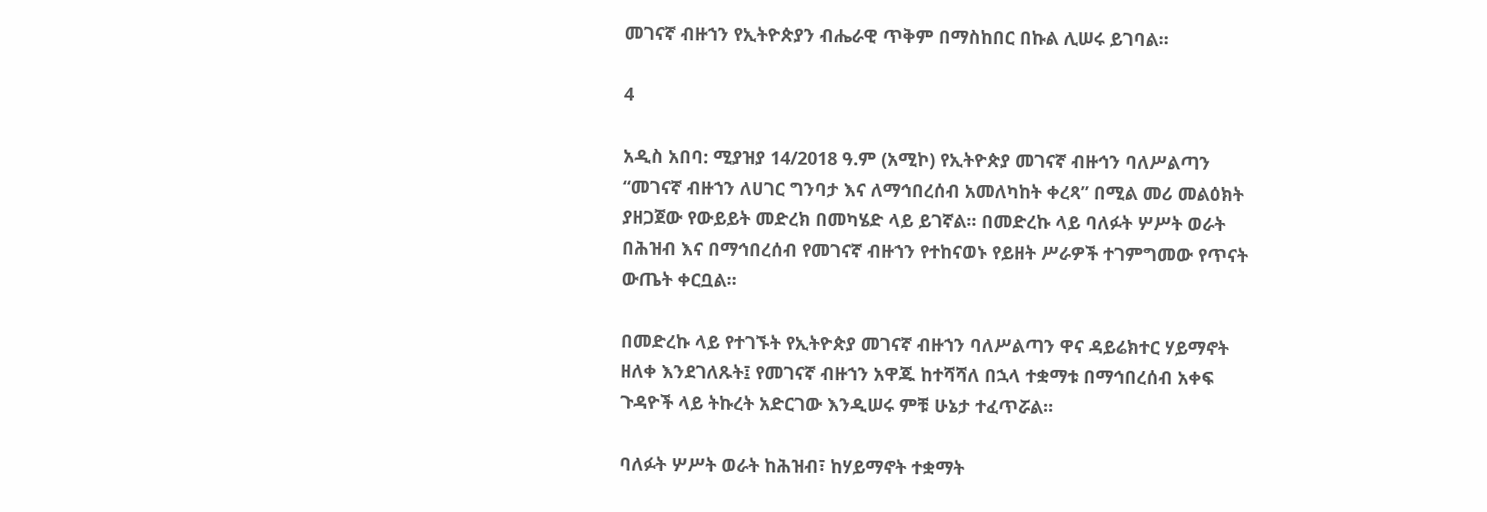መገናኛ ብዙኀን የኢትዮጵያን ብሔራዊ ጥቅም በማስከበር በኩል ሊሠሩ ይገባል።

4

አዲስ አበባ: ሚያዝያ 14/2018 ዓ.ም (አሚኮ) የኢትዮጵያ መገናኛ ብዙኅን ባለሥልጣን “መገናኛ ብዙኀን ለሀገር ግንባታ እና ለማኅበረሰብ አመለካከት ቀረጻ” በሚል መሪ መልዕክት ያዘጋጀው የውይይት መድረክ በመካሄድ ላይ ይገኛል። በመድረኩ ላይ ባለፉት ሦሥት ወራት በሕዝብ እና በማኅበረሰብ የመገናኛ ብዙኀን የተከናወኑ የይዘት ሥራዎች ተገምግመው የጥናት ውጤት ቀርቧል።

በመድረኩ ላይ የተገኙት የኢትዮጵያ መገናኛ ብዙኀን ባለሥልጣን ዋና ዳይሬክተር ሃይማኖት ዘለቀ እንደገለጹት፤ የመገናኛ ብዙኀን አዋጁ ከተሻሻለ በኋላ ተቋማቱ በማኅበረሰብ አቀፍ ጉዳዮች ላይ ትኩረት አድርገው እንዲሠሩ ምቹ ሁኔታ ተፈጥሯል።

ባለፉት ሦሥት ወራት ከሕዝብ፣ ከሃይማኖት ተቋማት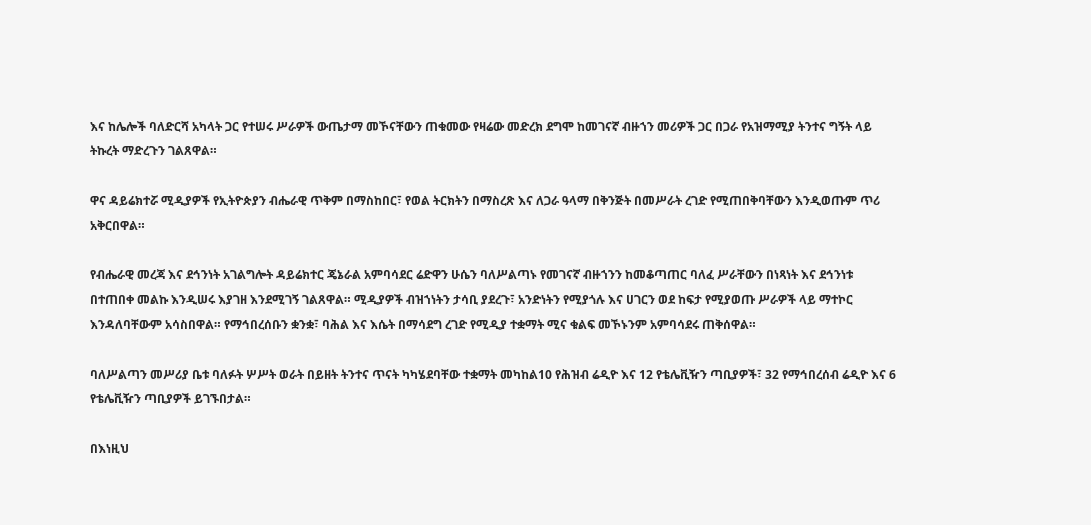እና ከሌሎች ባለድርሻ አካላት ጋር የተሠሩ ሥራዎች ውጤታማ መኾናቸውን ጠቁመው የዛሬው መድረክ ደግሞ ከመገናኛ ብዙኀን መሪዎች ጋር በጋራ የአዝማሚያ ትንተና ግኝት ላይ ትኩረት ማድረጉን ገልጸዋል።

ዋና ዳይሬክተሯ ሚዲያዎች የኢትዮጵያን ብሔራዊ ጥቅም በማስከበር፣ የወል ትርክትን በማስረጽ እና ለጋራ ዓላማ በቅንጅት በመሥራት ረገድ የሚጠበቅባቸውን እንዲወጡም ጥሪ አቅርበዋል።

የብሔራዊ መረጃ እና ደኅንነት አገልግሎት ዳይሬክተር ጄኔራል አምባሳደር ሬድዋን ሁሴን ባለሥልጣኑ የመገናኛ ብዙኀንን ከመቆጣጠር ባለፈ ሥራቸውን በነጻነት እና ደኅንነቱ በተጠበቀ መልኩ እንዲሠሩ እያገዘ እንደሚገኝ ገልጸዋል። ሚዲያዎች ብዝኀነትን ታሳቢ ያደረጉ፣ አንድነትን የሚያጎሉ እና ሀገርን ወደ ከፍታ የሚያወጡ ሥራዎች ላይ ማተኮር እንዳለባቸውም አሳስበዋል። የማኅበረሰቡን ቋንቋ፣ ባሕል እና እሴት በማሳደግ ረገድ የሚዲያ ተቋማት ሚና ቁልፍ መኾኑንም አምባሳደሩ ጠቅሰዋል።

ባለሥልጣን መሥሪያ ቤቱ ባለፉት ሦሥት ወራት በይዘት ትንተና ጥናት ካካሄደባቸው ተቋማት መካከል10 የሕዝብ ሬዲዮ እና 12 የቴሌቪዥን ጣቢያዎች፣ 32 የማኅበረሰብ ሬዲዮ እና 6 የቴሌቪዥን ጣቢያዎች ይገኙበታል።

በእነዚህ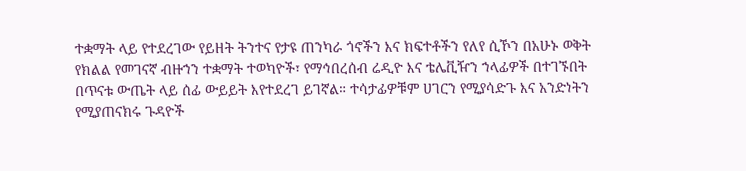ተቋማት ላይ የተደረገው የይዘት ትንተና የታዩ ጠንካራ ጎኖችን እና ክፍተቶችን የለየ ሲኾን በአሁኑ ወቅት የክልል የመገናኛ ብዙኀን ተቋማት ተወካዮች፣ የማኅበረሰብ ሬዲዮ እና ቴሌቪዥን ኀላፊዎች በተገኙበት በጥናቱ ውጤት ላይ ሰፊ ውይይት እየተደረገ ይገኛል። ተሳታፊዎቹም ሀገርን የሚያሳድጉ እና አንድነትን የሚያጠናክሩ ጉዳዮች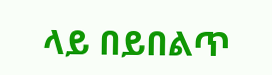ላይ በይበልጥ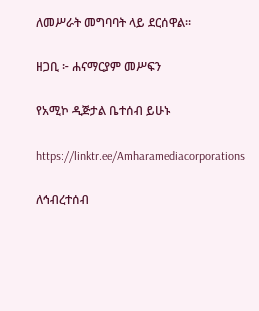ለመሥራት መግባባት ላይ ደርሰዋል።

ዘጋቢ ፦ ሐናማርያም መሥፍን

የአሚኮ ዲጅታል ቤተሰብ ይሁኑ

https://linktr.ee/Amharamediacorporations

ለኅብረተሰብ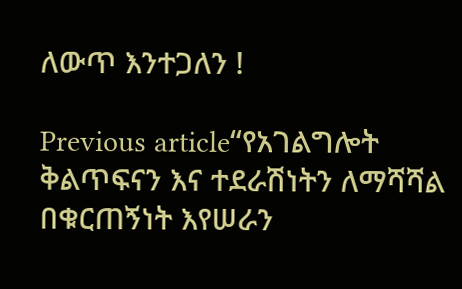ለውጥ እንተጋለን !

Previous article“የአገልግሎት ቅልጥፍናን እና ተደራሽነትን ለማሻሻል በቁርጠኝነት እየሠራን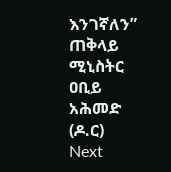እንገኛለን” ጠቅላይ ሚኒስትር ዐቢይ አሕመድ (ዶ.ር)
Next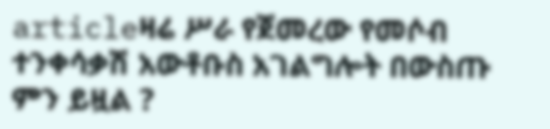articleዛሬ ሥራ የጀመረው የመሶብ ተንቀሳቃሽ አውቶቡስ አገልግሎት በውስጡ ምን ይዟል ?